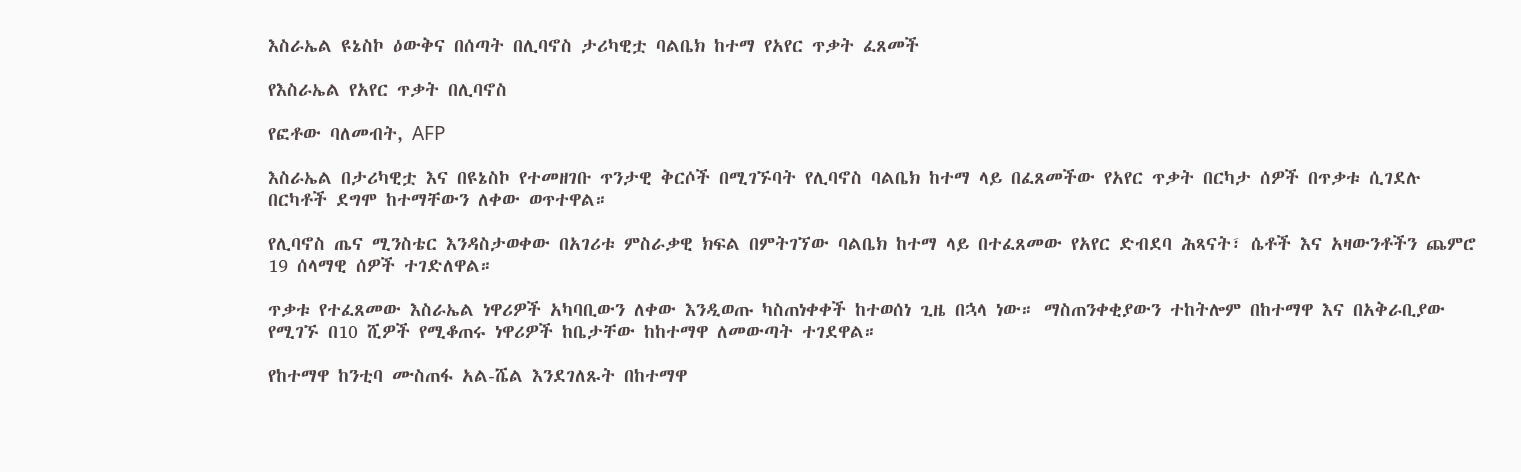እስራኤል ዩኔስኮ ዕውቅና በሰጣት በሊባኖስ ታሪካዊቷ ባልቤክ ከተማ የአየር ጥቃት ፈጸመች

የእስራኤል የአየር ጥቃት በሊባኖስ

የፎቶው ባለመብት, AFP

እስራኤል በታሪካዊቷ እና በዩኔስኮ የተመዘገቡ ጥንታዊ ቅርሶች በሚገኙባት የሊባኖስ ባልቤክ ከተማ ላይ በፈጸመችው የአየር ጥቃት በርካታ ሰዎች በጥቃቱ ሲገደሉ በርካቶች ደግሞ ከተማቸውን ለቀው ወጥተዋል።

የሊባኖስ ጤና ሚንስቴር እንዳስታወቀው በአገሪቱ ምስራቃዊ ክፍል በምትገኘው ባልቤክ ከተማ ላይ በተፈጸመው የአየር ድብደባ ሕጻናት፣ ሴቶች እና አዛውንቶችን ጨምሮ 19 ሰላማዊ ሰዎች ተገድለዋል።

ጥቃቱ የተፈጸመው እስራኤል ነዋሪዎች አካባቢውን ለቀው እንዲወጡ ካስጠነቀቀች ከተወሰነ ጊዜ በኋላ ነው። ማስጠንቀቂያውን ተከትሎም በከተማዋ እና በአቅራቢያው የሚገኙ በ10 ሺዎች የሚቆጠሩ ነዋሪዎች ከቤታቸው ከከተማዋ ለመውጣት ተገደዋል።

የከተማዋ ከንቲባ ሙስጠፋ አል-ሼል እንደገለጹት በከተማዋ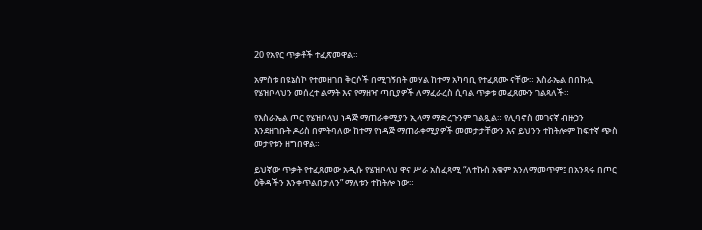20 የአየር ጥቃቶች ተፈጽመዋል።

አምስቱ በዩኔስኮ የተመዘገበ ቅርሶች በሚገኝበት መሃል ከተማ አካባቢ የተፈጸሙ ናቸው። እስራኤል በበኩሏ የሄዝቦላህን መሰረተ ልማት እና የማዘዣ ጣቢያዎች ለማፈራረስ ሲባል ጥቃቱ መፈጸሙን ገልጻለች።

የእስራኤል ጦር የሄዝቦላህ ነዳጅ ማጠራቀሚያን ኢላማ ማድረጉንም ገልጿል። የሊባኖስ መገናኛ ብዙኃን እንደዘገቡት ዶሪስ በምትባለው ከተማ የነዳጅ ማጠራቀሚያዎች መመታታቸውን እና ይህንን ተከትሎም ከፍተኛ ጭስ መታየቱን ዘግበዋል።

ይህኛው ጥቃት የተፈጸመው አዲሱ የሄዝቦላህ ዋና ሥራ አስፈጻሚ “ለተኩስ አቁም አንለማመጥም፤ በአንጻሩ በጦር ዕቅዳችን እንቀጥልበታለን” ማለቱን ተከትሎ ነው።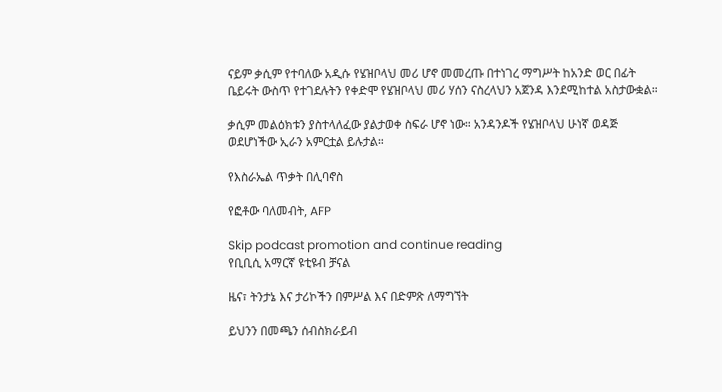ናይም ቃሲም የተባለው አዲሱ የሄዝቦላህ መሪ ሆኖ መመረጡ በተነገረ ማግሥት ከአንድ ወር በፊት ቤይሩት ውስጥ የተገደሉትን የቀድሞ የሄዝቦላህ መሪ ሃሰን ናስረላህን አጀንዳ እንደሚከተል አስታውቋል።

ቃሲም መልዕክቱን ያስተላለፈው ያልታወቀ ስፍራ ሆኖ ነው። አንዳንዶች የሄዝቦላህ ሁነኛ ወዳጅ ወደሆነችው ኢራን አምርቷል ይሉታል።

የእስራኤል ጥቃት በሊባኖስ

የፎቶው ባለመብት, AFP

Skip podcast promotion and continue reading
የቢቢሲ አማርኛ ዩቲዩብ ቻናል

ዜና፣ ትንታኔ እና ታሪኮችን በምሥል እና በድምጽ ለማግኘት

ይህንን በመጫን ሰብስክራይብ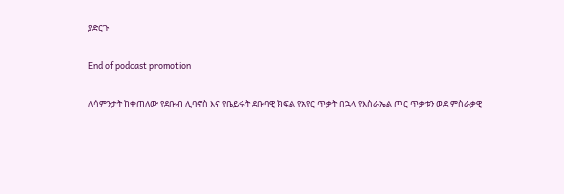ያድርጉ

End of podcast promotion

ለሳምንታት ከቀጠለው የደቡብ ሊባኖስ እና የቤይሩት ደቡባዊ ክፍል የአየር ጥቃት በኋላ የእስራኤል ጦር ጥቃቱን ወደ ምስራቃዊ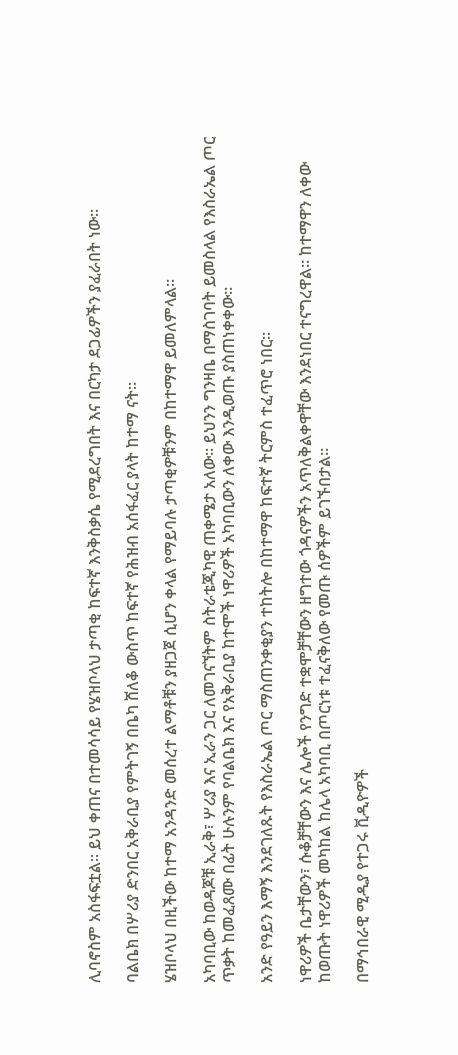ሊባኖስም አስፋፍቷል። ይህ ቀጠና በተመሳሳይ የሄዝቦላህ ታጣቂ ከፍተኛ እንቅስቃሴ የሚደረግበት እና በርካታ ደጋፊዎችን ያፈራበት ነው።

ባልቤክ በሦሪያ ድንበር አቅራቢያ የምትገኝ በቤካ ሸለቆ ውስጥ ከፍተኛ የሕዝብ አሰፋፈር ያላት ከተማ ናት።

ሄዝቦላህ በዚችው ከተማ አንዳንድ መሰረተ ልማቶቹን ያዘጋጀ ሲሆን ቀላል የማይባሉ ታጣቂዎቹንም በከተማዋ ይመለምላል።

አካባቢው ከወዳጆቹ ኢራቅ፣ ሦሪያ እና ኢራን ጋር ለመገናኘትም ስትራቴጂካዊ ጠቀሜታ አለው። ይህንን ግንዛቤ በማስገባት ይመስላል የእስራኤል ጦር ጥቃት ከመፈጸሙ በፊት ሁሉንም የባልቤክ እና የአቅራቢያ ከተሞች ነዋሪዎች አካባቢውን ለቀው እንዲወጡ ያስጠነቀቀው።

አንድ የዓይን እማኝ እንደገለጹት የእስራኤል ጦር ማስጠንቀቂያን ተከትሎ በከተማዋ ከፍተኛ ትርምስ ተፈጥሮ ነበር።

ነዋሪዎች ቤታቸውን፣ ሱቆቻቸውን እና ሌሎች የንግድ ተቋሞቻቸውን ዘግተው ጎዳናዎችን አጥለቅልቀዋቸው እንደነበር ተናግረዋል። ከተማዋን ለቀው ከወጡት ነዋሪዎች መካከል ከሌላ አካባቢ በጦርነቱ ተፈናቅለው የመጡ ሰዎችም ይገኙበታል።

በማኅበራዊ ሚዲያ የተጋሩ ቪዲዮዎች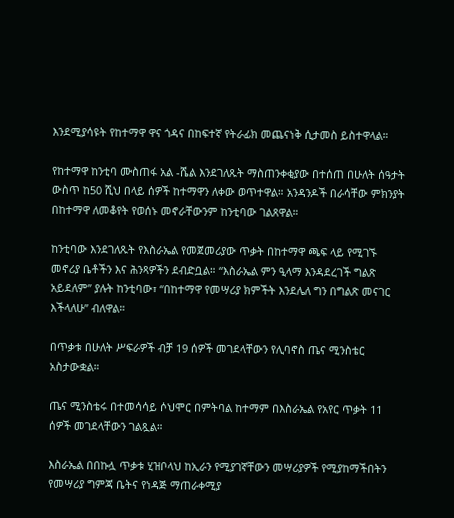እንደሚያሳዩት የከተማዋ ዋና ጎዳና በከፍተኛ የትራፊክ መጨናነቅ ሲታመስ ይስተዋላል።

የከተማዋ ከንቲባ ሙስጠፋ አል -ሼል እንደገለጹት ማስጠንቀቂያው በተሰጠ በሁለት ሰዓታት ውስጥ ከ50 ሺህ በላይ ሰዎች ከተማዋን ለቀው ወጥተዋል። አንዳንዶች በራሳቸው ምክንያት በከተማዋ ለመቆየት የወሰኑ መኖራቸውንም ከንቲባው ገልጸዋል።

ከንቲባው እንደገለጹት የእስራኤል የመጀመሪያው ጥቃት በከተማዋ ጫፍ ላይ የሚገኙ መኖሪያ ቤቶችን እና ሕንጻዎችን ደብድቧል። “እስራኤል ምን ዒላማ እንዳደረገች ግልጽ አይደለም” ያሉት ከንቲባው፣ “በከተማዋ የመሣሪያ ክምችት እንደሌለ ግን በግልጽ መናገር እችላለሁ” ብለዋል።

በጥቃቱ በሁለት ሥፍራዎች ብቻ 19 ሰዎች መገደላቸውን የሊባኖስ ጤና ሚንስቴር አስታውቋል።

ጤና ሚንስቴሩ በተመሳሳይ ሶህሞር በምትባል ከተማም በእስራኤል የአየር ጥቃት 11 ሰዎች መገደላቸውን ገልጿል።

እስራኤል በበኩሏ ጥቃቱ ሂዝቦላህ ከኢራን የሚያገኛቸውን መሣሪያዎች የሚያከማችበትን የመሣሪያ ግምጃ ቤትና የነዳጅ ማጠራቀሚያ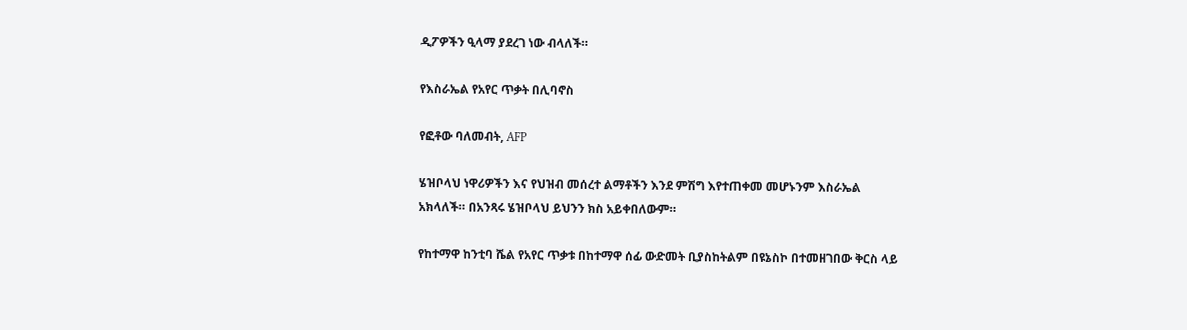ዲፖዎችን ዒላማ ያደረገ ነው ብላለች።

የእስራኤል የአየር ጥቃት በሊባኖስ

የፎቶው ባለመብት, AFP

ሄዝቦላህ ነዋሪዎችን እና የህዝብ መሰረተ ልማቶችን እንደ ምሽግ እየተጠቀመ መሆኑንም እስራኤል አክላለች። በአንጻሩ ሄዝቦላህ ይህንን ክስ አይቀበለውም።

የከተማዋ ከንቲባ ሼል የአየር ጥቃቱ በከተማዋ ሰፊ ውድመት ቢያስከትልም በዩኔስኮ በተመዘገበው ቅርስ ላይ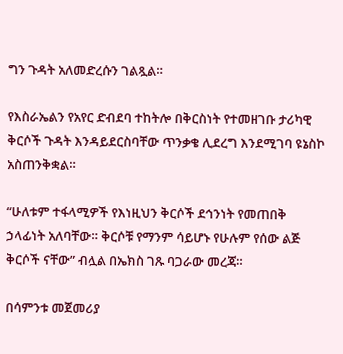ግን ጉዳት አለመድረሱን ገልጿል።

የእስራኤልን የአየር ድብደባ ተከትሎ በቅርስነት የተመዘገቡ ታሪካዊ ቅርሶች ጉዳት እንዳይደርስባቸው ጥንቃቄ ሊደረግ እንደሚገባ ዩኔስኮ አስጠንቅቋል።

“ሁለቱም ተፋላሚዎች የእነዚህን ቅርሶች ደኅንነት የመጠበቅ ኃላፊነት አለባቸው። ቅርሶቹ የማንም ሳይሆኑ የሁሉም የሰው ልጅ ቅርሶች ናቸው” ብሏል በኤክስ ገጹ ባጋራው መረጃ።

በሳምንቱ መጀመሪያ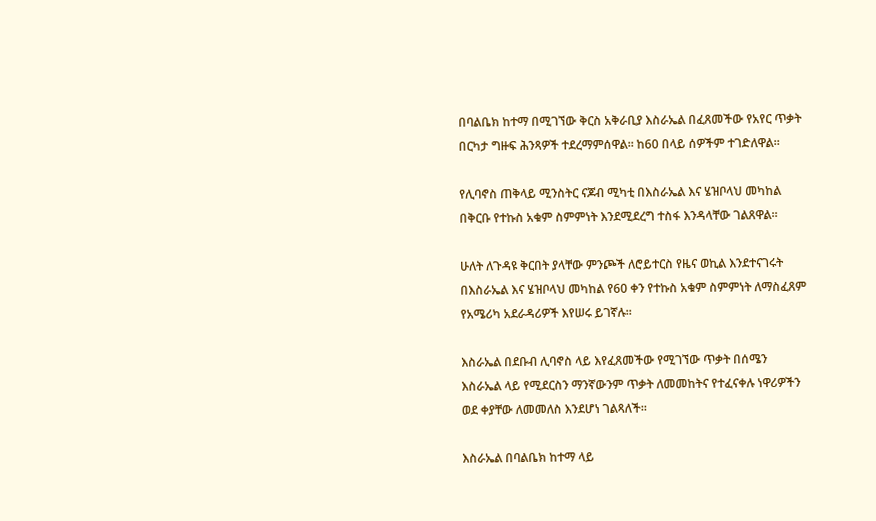በባልቤክ ከተማ በሚገኘው ቅርስ አቅራቢያ እስራኤል በፈጸመችው የአየር ጥቃት በርካታ ግዙፍ ሕንጻዎች ተደረማምሰዋል። ከ60 በላይ ሰዎችም ተገድለዋል።

የሊባኖስ ጠቅላይ ሚንስትር ናጆብ ሚካቲ በእስራኤል እና ሄዝቦላህ መካከል በቅርቡ የተኩስ አቁም ስምምነት እንደሚደረግ ተስፋ እንዳላቸው ገልጸዋል።

ሁለት ለጉዳዩ ቅርበት ያላቸው ምንጮች ለሮይተርስ የዜና ወኪል እንደተናገሩት በእስራኤል እና ሄዝቦላህ መካከል የ60 ቀን የተኩስ አቁም ስምምነት ለማስፈጸም የአሜሪካ አደራዳሪዎች እየሠሩ ይገኛሉ።

እስራኤል በደቡብ ሊባኖስ ላይ እየፈጸመችው የሚገኘው ጥቃት በሰሜን እስራኤል ላይ የሚደርስን ማንኛውንም ጥቃት ለመመከትና የተፈናቀሉ ነዋሪዎችን ወደ ቀያቸው ለመመለስ እንደሆነ ገልጻለች።

እስራኤል በባልቤክ ከተማ ላይ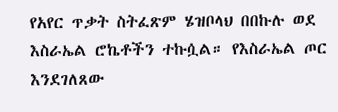የአየር ጥቃት ስትፈጽም ሄዝቦላህ በበኩሉ ወደ እስራኤል ሮኬቶችን ተኩሷል። የእስራኤል ጦር እንደገለጸው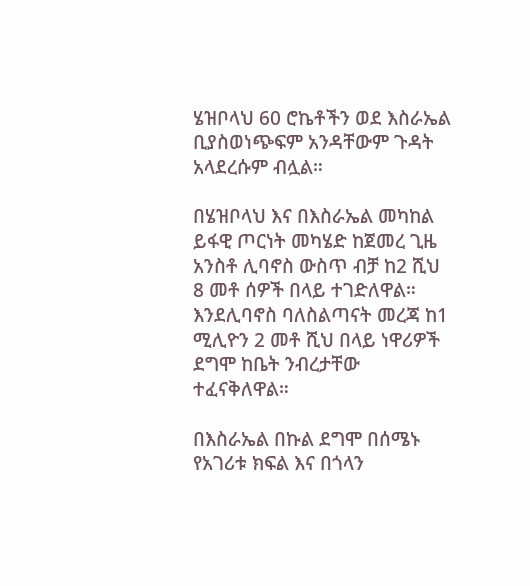ሄዝቦላህ 60 ሮኬቶችን ወደ እስራኤል ቢያስወነጭፍም አንዳቸውም ጉዳት አላደረሱም ብሏል።

በሄዝቦላህ እና በእስራኤል መካከል ይፋዊ ጦርነት መካሄድ ከጀመረ ጊዜ አንስቶ ሊባኖስ ውስጥ ብቻ ከ2 ሺህ 8 መቶ ሰዎች በላይ ተገድለዋል። እንደሊባኖስ ባለስልጣናት መረጃ ከ1 ሚሊዮን 2 መቶ ሺህ በላይ ነዋሪዎች ደግሞ ከቤት ንብረታቸው ተፈናቅለዋል።

በእስራኤል በኩል ደግሞ በሰሜኑ የአገሪቱ ክፍል እና በጎላን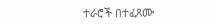ተራሮች በተፈጸሙ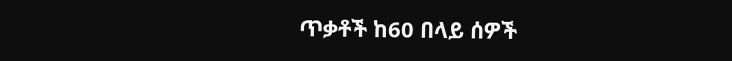ጥቃቶች ከ60 በላይ ሰዎች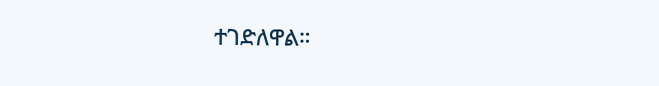ተገድለዋል።